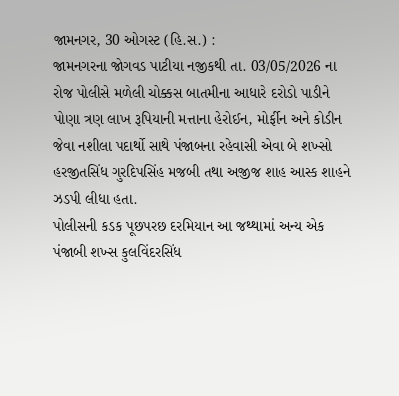જામનગર, 30 ઓગસ્ટ (હિ.સ.) :
જામનગરના જોગવડ પાટીયા નજીકથી તા. 03/05/2026 ના રોજ પોલીસે મળેલી ચોક્કસ બાતમીના આધારે દરોડો પાડીને પોણા ત્રણ લાખ રૂપિયાની મત્તાના હેરોઈન, મોર્ફીન અને કોડીન જેવા નશીલા પદાર્થો સાથે પંજાબના રહેવાસી એવા બે શખ્સો હરજીતસિંધ ગુરદિપસિંહ મજબી તથા અજીજ શાહ આસ્ક શાહને ઝડપી લીધા હતા.
પોલીસની કડક પૂછપરછ દરમિયાન આ જથ્થામાં અન્ય એક પંજાબી શખ્સ કુલવિંદરસિંધ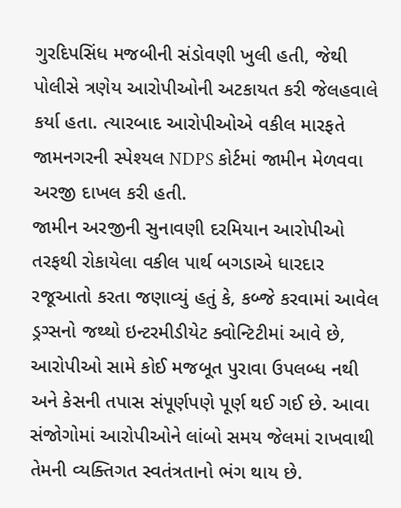ગુરદિપસિંધ મજબીની સંડોવણી ખુલી હતી, જેથી પોલીસે ત્રણેય આરોપીઓની અટકાયત કરી જેલહવાલે કર્યા હતા. ત્યારબાદ આરોપીઓએ વકીલ મારફતે જામનગરની સ્પેશ્યલ NDPS કોર્ટમાં જામીન મેળવવા અરજી દાખલ કરી હતી.
જામીન અરજીની સુનાવણી દરમિયાન આરોપીઓ તરફથી રોકાયેલા વકીલ પાર્થ બગડાએ ધારદાર રજૂઆતો કરતા જણાવ્યું હતું કે, કબ્જે કરવામાં આવેલ ડ્રગ્સનો જથ્થો ઇન્ટરમીડીયેટ ક્વોન્ટિટીમાં આવે છે, આરોપીઓ સામે કોઈ મજબૂત પુરાવા ઉપલબ્ધ નથી અને કેસની તપાસ સંપૂર્ણપણે પૂર્ણ થઈ ગઈ છે. આવા સંજોગોમાં આરોપીઓને લાંબો સમય જેલમાં રાખવાથી તેમની વ્યક્તિગત સ્વતંત્રતાનો ભંગ થાય છે.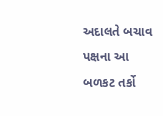અદાલતે બચાવ પક્ષના આ બળકટ તર્કો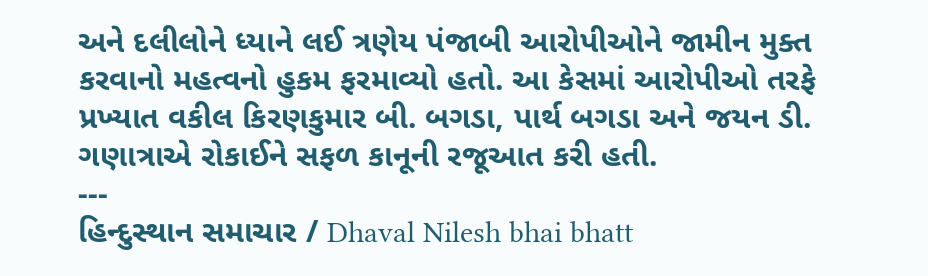અને દલીલોને ધ્યાને લઈ ત્રણેય પંજાબી આરોપીઓને જામીન મુક્ત કરવાનો મહત્વનો હુકમ ફરમાવ્યો હતો. આ કેસમાં આરોપીઓ તરફે પ્રખ્યાત વકીલ કિરણકુમાર બી. બગડા, પાર્થ બગડા અને જયન ડી. ગણાત્રાએ રોકાઈને સફળ કાનૂની રજૂઆત કરી હતી.
---
હિન્દુસ્થાન સમાચાર / Dhaval Nilesh bhai bhatt